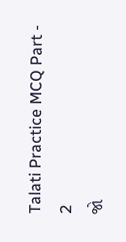Talati Practice MCQ Part - 2
જો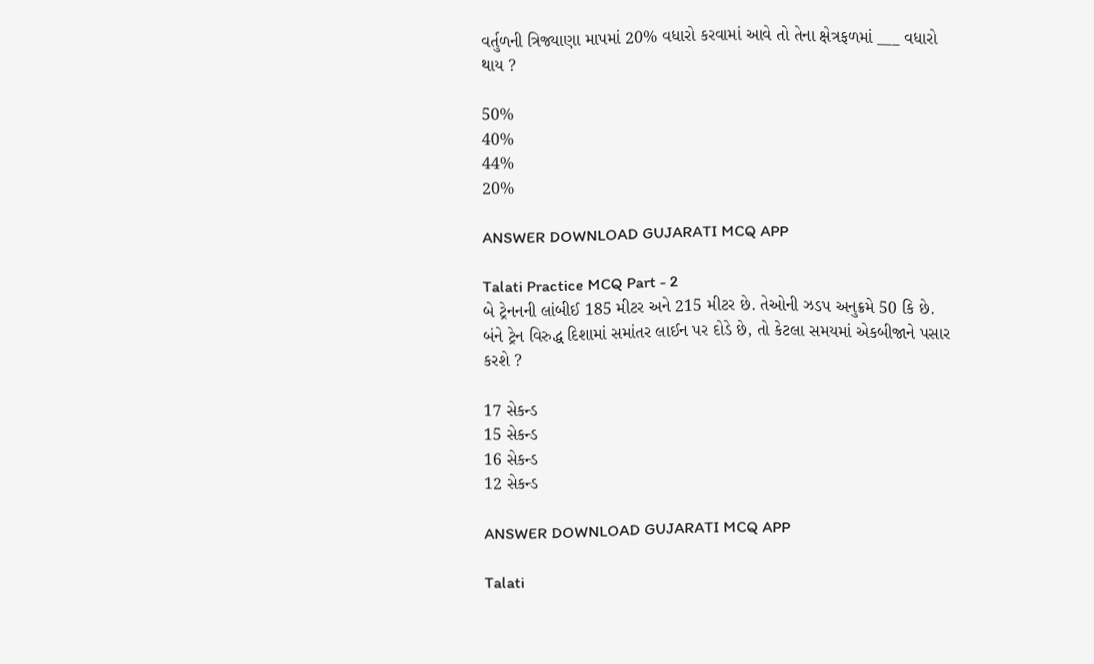વર્તુળની ત્રિજ્યાણા માપમાં 20% વધારો કરવામાં આવે તો તેના ક્ષેત્રફળમાં ___ વધારો થાય ?

50%
40%
44%
20%

ANSWER DOWNLOAD GUJARATI MCQ APP

Talati Practice MCQ Part - 2
બે ટ્રેનનની લાંબીઈ 185 મીટર અને 215 મીટર છે. તેઓની ઝડપ અનુક્રમે 50 કિ છે. બંને ટ્રેન વિરુદ્ધ દિશામાં સમાંતર લાઈન પર દોડે છે, તો કેટલા સમયમાં એકબીજાને પસાર કરશે ?

17 સેકન્ડ
15 સેકન્ડ
16 સેકન્ડ
12 સેકન્ડ

ANSWER DOWNLOAD GUJARATI MCQ APP

Talati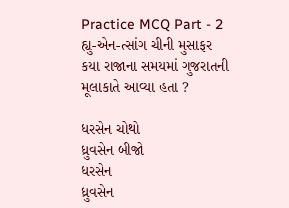Practice MCQ Part - 2
હ્યુ-એન-ત્સાંગ ચીની મુસાફર કયા રાજાના સમયમાં ગુજરાતની મૂલાકાતે આવ્યા હતા ?

ધરસેન ચોથો
ધ્રુવસેન બીજો
ધરસેન
ધ્રુવસેન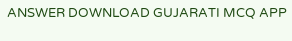ANSWER DOWNLOAD GUJARATI MCQ APP